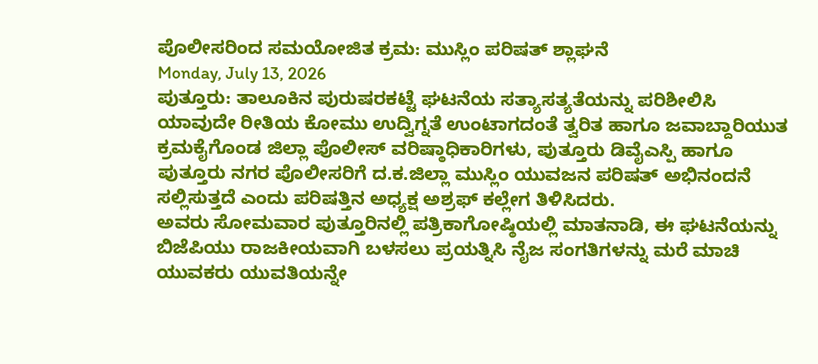ಪೊಲೀಸರಿಂದ ಸಮಯೋಜಿತ ಕ್ರಮ: ಮುಸ್ಲಿಂ ಪರಿಷತ್ ಶ್ಲಾಘನೆ
Monday, July 13, 2026
ಪುತ್ತೂರು: ತಾಲೂಕಿನ ಪುರುಷರಕಟ್ಟೆ ಘಟನೆಯ ಸತ್ಯಾಸತ್ಯತೆಯನ್ನು ಪರಿಶೀಲಿಸಿ ಯಾವುದೇ ರೀತಿಯ ಕೋಮು ಉದ್ವಿಗ್ನತೆ ಉಂಟಾಗದಂತೆ ತ್ವರಿತ ಹಾಗೂ ಜವಾಬ್ದಾರಿಯುತ ಕ್ರಮಕೈಗೊಂಡ ಜಿಲ್ಲಾ ಪೊಲೀಸ್ ವರಿಷ್ಠಾಧಿಕಾರಿಗಳು, ಪುತ್ತೂರು ಡಿವೈಎಸ್ಪಿ ಹಾಗೂ ಪುತ್ತೂರು ನಗರ ಪೊಲೀಸರಿಗೆ ದ.ಕ.ಜಿಲ್ಲಾ ಮುಸ್ಲಿಂ ಯುವಜನ ಪರಿಷತ್ ಅಭಿನಂದನೆ ಸಲ್ಲಿಸುತ್ತದೆ ಎಂದು ಪರಿಷತ್ತಿನ ಅಧ್ಯಕ್ಷ ಅಶ್ರಫ್ ಕಲ್ಲೇಗ ತಿಳಿಸಿದರು.
ಅವರು ಸೋಮವಾರ ಪುತ್ತೂರಿನಲ್ಲಿ ಪತ್ರಿಕಾಗೋಷ್ಠಿಯಲ್ಲಿ ಮಾತನಾಡಿ, ಈ ಘಟನೆಯನ್ನು ಬಿಜೆಪಿಯು ರಾಜಕೀಯವಾಗಿ ಬಳಸಲು ಪ್ರಯತ್ನಿಸಿ ನೈಜ ಸಂಗತಿಗಳನ್ನು ಮರೆ ಮಾಚಿ ಯುವಕರು ಯುವತಿಯನ್ನೇ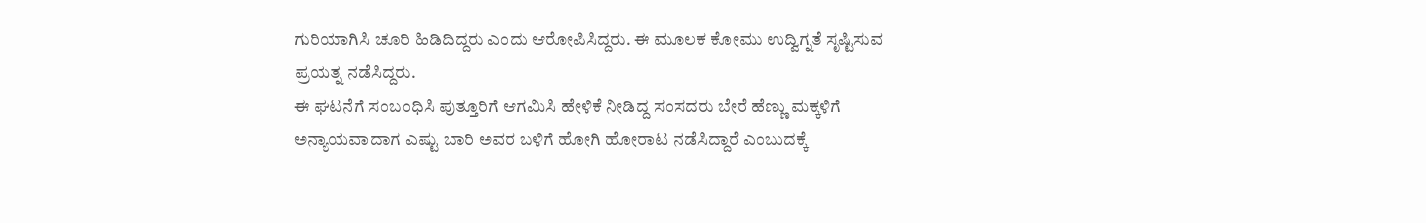ಗುರಿಯಾಗಿಸಿ ಚೂರಿ ಹಿಡಿದಿದ್ದರು ಎಂದು ಆರೋಪಿಸಿದ್ದರು. ಈ ಮೂಲಕ ಕೋಮು ಉದ್ವಿಗ್ನತೆ ಸೃಷ್ಟಿಸುವ ಪ್ರಯತ್ನ ನಡೆಸಿದ್ದರು.
ಈ ಘಟನೆಗೆ ಸಂಬಂಧಿಸಿ ಪುತ್ತೂರಿಗೆ ಆಗಮಿಸಿ ಹೇಳಿಕೆ ನೀಡಿದ್ದ ಸಂಸದರು ಬೇರೆ ಹೆಣ್ಣು ಮಕ್ಕಳಿಗೆ ಅನ್ಯಾಯವಾದಾಗ ಎಷ್ಟು ಬಾರಿ ಅವರ ಬಳಿಗೆ ಹೋಗಿ ಹೋರಾಟ ನಡೆಸಿದ್ದಾರೆ ಎಂಬುದಕ್ಕೆ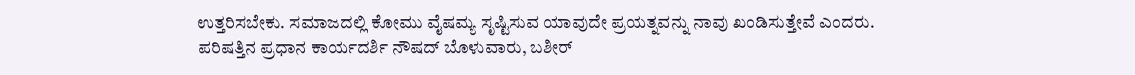ಉತ್ತರಿಸಬೇಕು. ಸಮಾಜದಲ್ಲಿ ಕೋಮು ವೈಷಮ್ಯ ಸೃಷ್ಟಿಸುವ ಯಾವುದೇ ಪ್ರಯತ್ನವನ್ನು ನಾವು ಖಂಡಿಸುತ್ತೇವೆ ಎಂದರು.
ಪರಿಷತ್ತಿನ ಪ್ರಧಾನ ಕಾರ್ಯದರ್ಶಿ ನೌಷದ್ ಬೊಳುವಾರು, ಬಶೀರ್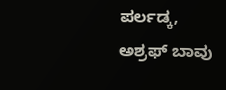ಪರ್ಲಡ್ಕ, ಅಶ್ರಫ್ ಬಾವು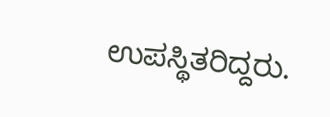ಉಪಸ್ಥಿತರಿದ್ದರು.